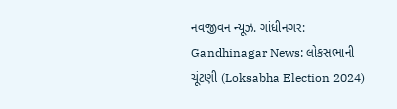નવજીવન ન્યૂઝ. ગાંધીનગર: Gandhinagar News: લોકસભાની ચૂંટણી (Loksabha Election 2024)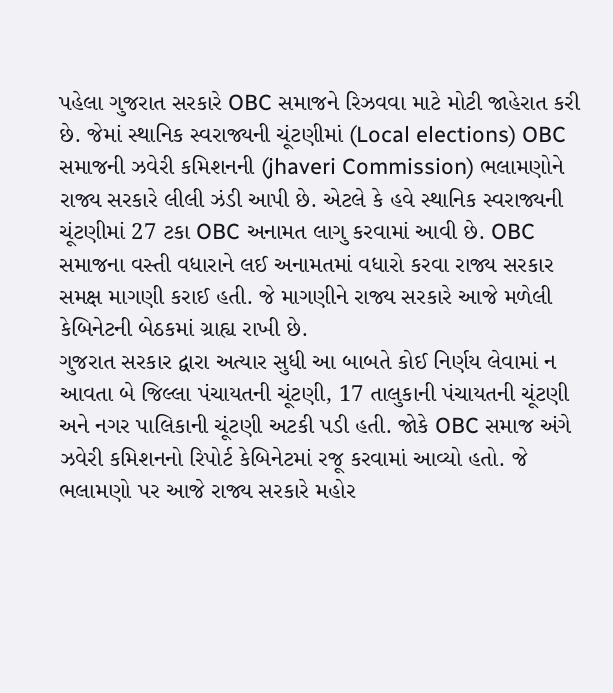પહેલા ગુજરાત સરકારે OBC સમાજને રિઝવવા માટે મોટી જાહેરાત કરી છે. જેમાં સ્થાનિક સ્વરાજ્યની ચૂંટણીમાં (Local elections) OBC સમાજની ઝવેરી કમિશનની (jhaveri Commission) ભલામણોને રાજ્ય સરકારે લીલી ઝંડી આપી છે. એટલે કે હવે સ્થાનિક સ્વરાજ્યની ચૂંટણીમાં 27 ટકા OBC અનામત લાગુ કરવામાં આવી છે. OBC સમાજના વસ્તી વધારાને લઈ અનામતમાં વધારો કરવા રાજ્ય સરકાર સમક્ષ માગણી કરાઈ હતી. જે માગણીને રાજ્ય સરકારે આજે મળેલી કેબિનેટની બેઠકમાં ગ્રાહ્ય રાખી છે.
ગુજરાત સરકાર દ્વારા અત્યાર સુધી આ બાબતે કોઈ નિર્ણય લેવામાં ન આવતા બે જિલ્લા પંચાયતની ચૂંટણી, 17 તાલુકાની પંચાયતની ચૂંટણી અને નગર પાલિકાની ચૂંટણી અટકી પડી હતી. જોકે OBC સમાજ અંગે ઝવેરી કમિશનનો રિપોર્ટ કેબિનેટમાં રજૂ કરવામાં આવ્યો હતો. જે ભલામણો પર આજે રાજ્ય સરકારે મહોર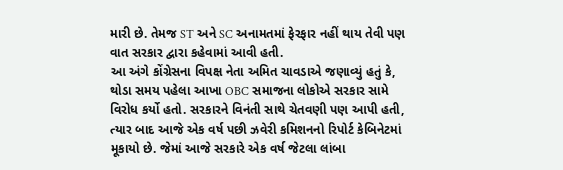મારી છે. તેમજ ST અને SC અનામતમાં ફેરફાર નહીં થાય તેવી પણ વાત સરકાર દ્વારા કહેવામાં આવી હતી.
આ અંગે કોંગ્રેસના વિપક્ષ નેતા અમિત ચાવડાએ જણાવ્યું હતું કે, થોડા સમય પહેલા આખા OBC સમાજના લોકોએ સરકાર સામે વિરોધ કર્યો હતો. સરકારને વિનંતી સાથે ચેતવણી પણ આપી હતી, ત્યાર બાદ આજે એક વર્ષ પછી ઝવેરી કમિશનનો રિપોર્ટ કેબિનેટમાં મૂકાયો છે. જેમાં આજે સરકારે એક વર્ષ જેટલા લાંબા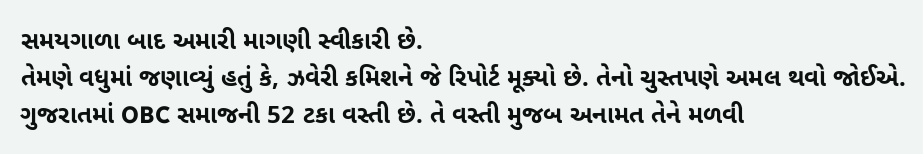સમયગાળા બાદ અમારી માગણી સ્વીકારી છે.
તેમણે વધુમાં જણાવ્યું હતું કે, ઝવેરી કમિશને જે રિપોર્ટ મૂક્યો છે. તેનો ચુસ્તપણે અમલ થવો જોઈએ. ગુજરાતમાં OBC સમાજની 52 ટકા વસ્તી છે. તે વસ્તી મુજબ અનામત તેને મળવી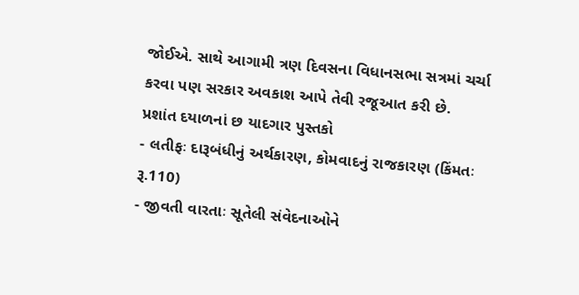જોઈએ. સાથે આગામી ત્રણ દિવસના વિધાનસભા સત્રમાં ચર્ચા કરવા પણ સરકાર અવકાશ આપે તેવી રજૂઆત કરી છે.
પ્રશાંત દયાળનાં છ યાદગાર પુસ્તકો
- લતીફઃ દારૂબંધીનું અર્થકારણ, કોમવાદનું રાજકારણ (કિંમતઃ રૂ.110)
- જીવતી વારતાઃ સૂતેલી સંવેદનાઓને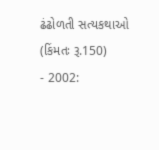ઢંઢોળતી સત્યકથાઓ (કિંમતઃ રૂ.150)
- 2002: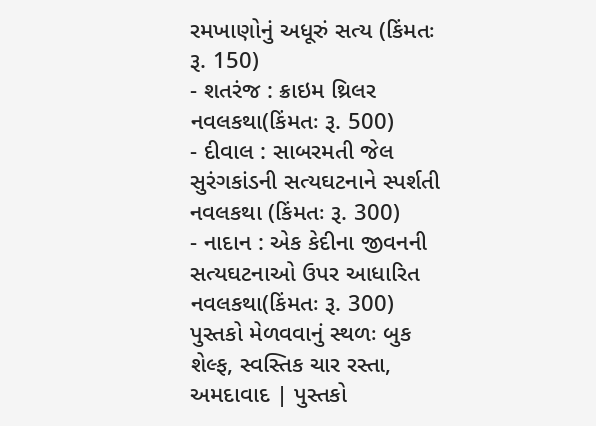રમખાણોનું અધૂરું સત્ય (કિંમતઃ રૂ. 150)
- શતરંજ : ક્રાઇમ થ્રિલર નવલકથા(કિંમતઃ રૂ. 500)
- દીવાલ : સાબરમતી જેલ સુરંગકાંડની સત્યઘટનાને સ્પર્શતી નવલકથા (કિંમતઃ રૂ. 300)
- નાદાન : એક કેદીના જીવનની સત્યઘટનાઓ ઉપર આધારિત નવલકથા(કિંમતઃ રૂ. 300)
પુસ્તકો મેળવવાનું સ્થળઃ બુક શેલ્ફ, સ્વસ્તિક ચાર રસ્તા, અમદાવાદ | પુસ્તકો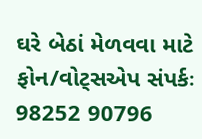ઘરે બેઠાં મેળવવા માટે ફોન/વોટ્સએપ સંપર્કઃ 98252 90796